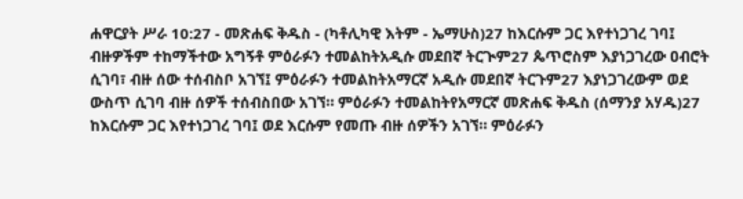ሐዋርያት ሥራ 10:27 - መጽሐፍ ቅዱስ - (ካቶሊካዊ እትም - ኤማሁስ)27 ከእርሱም ጋር እየተነጋገረ ገባ፤ ብዙዎችም ተከማችተው አግኝቶ ምዕራፉን ተመልከትአዲሱ መደበኛ ትርጒም27 ጴጥሮስም እያነጋገረው ዐብሮት ሲገባ፣ ብዙ ሰው ተሰብስቦ አገኘ፤ ምዕራፉን ተመልከትአማርኛ አዲሱ መደበኛ ትርጉም27 እያነጋገረውም ወደ ውስጥ ሲገባ ብዙ ሰዎች ተሰብስበው አገኘ። ምዕራፉን ተመልከትየአማርኛ መጽሐፍ ቅዱስ (ሰማንያ አሃዱ)27 ከእርሱም ጋር እየተነጋገረ ገባ፤ ወደ እርሱም የመጡ ብዙ ሰዎችን አገኘ። ምዕራፉን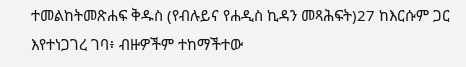ተመልከትመጽሐፍ ቅዱስ (የብሉይና የሐዲስ ኪዳን መጻሕፍት)27 ከእርሱም ጋር እየተነጋገረ ገባ፥ ብዙዎችም ተከማችተው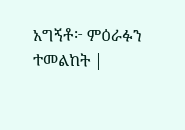አግኝቶ፦ ምዕራፉን ተመልከት |